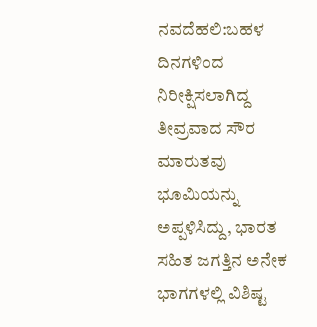ನವದೆಹಲಿ:ಬಹಳ ದಿನಗಳಿಂದ ನಿರೀಕ್ಷಿಸಲಾಗಿದ್ದ ತೀವ್ರವಾದ ಸೌರ ಮಾರುತವು ಭೂಮಿಯನ್ನು ಅಪ್ಪಳಿಸಿದ್ದು, ಭಾರತ ಸಹಿತ ಜಗತ್ತಿನ ಅನೇಕ ಭಾಗಗಳಲ್ಲಿ ವಿಶಿಷ್ಟ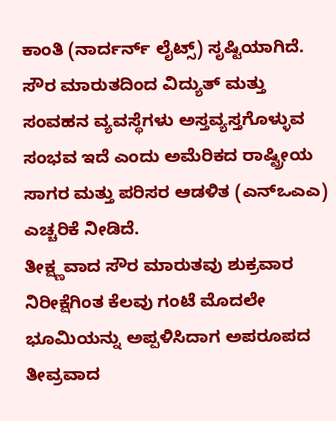ಕಾಂತಿ (ನಾರ್ದರ್ನ್ ಲೈಟ್ಸ್) ಸೃಷ್ಟಿಯಾಗಿದೆ. ಸೌರ ಮಾರುತದಿಂದ ವಿದ್ಯುತ್ ಮತ್ತು ಸಂವಹನ ವ್ಯವಸ್ಥೆಗಳು ಅಸ್ತವ್ಯಸ್ತಗೊಳ್ಳುವ ಸಂಭವ ಇದೆ ಎಂದು ಅಮೆರಿಕದ ರಾಷ್ಟ್ರೀಯ ಸಾಗರ ಮತ್ತು ಪರಿಸರ ಆಡಳಿತ (ಎನ್ಒಎಎ) ಎಚ್ಚರಿಕೆ ನೀಡಿದೆ.
ತೀಕ್ಷ್ಣವಾದ ಸೌರ ಮಾರುತವು ಶುಕ್ರವಾರ ನಿರೀಕ್ಷೆಗಿಂತ ಕೆಲವು ಗಂಟೆ ಮೊದಲೇ ಭೂಮಿಯನ್ನು ಅಪ್ಪಳಿಸಿದಾಗ ಅಪರೂಪದ ತೀವ್ರವಾದ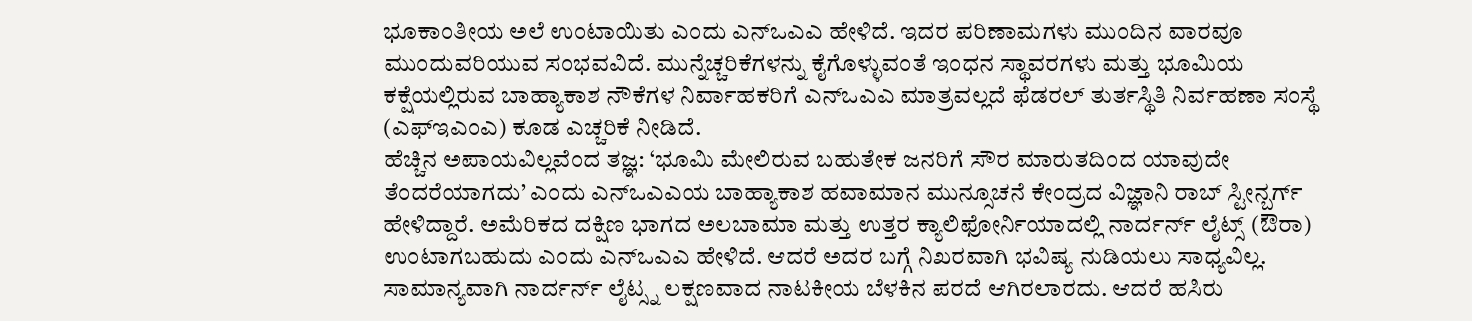ಭೂಕಾಂತೀಯ ಅಲೆ ಉಂಟಾಯಿತು ಎಂದು ಎನ್ಒಎಎ ಹೇಳಿದೆ. ಇದರ ಪರಿಣಾಮಗಳು ಮುಂದಿನ ವಾರವೂ ಮುಂದುವರಿಯುವ ಸಂಭವವಿದೆ. ಮುನ್ನೆಚ್ಚರಿಕೆಗಳನ್ನು ಕೈಗೊಳ್ಳುವಂತೆ ಇಂಧನ ಸ್ಥಾವರಗಳು ಮತ್ತು ಭೂಮಿಯ ಕಕ್ಷೆಯಲ್ಲಿರುವ ಬಾಹ್ಯಾಕಾಶ ನೌಕೆಗಳ ನಿರ್ವಾಹಕರಿಗೆ ಎನ್ಒಎಎ ಮಾತ್ರವಲ್ಲದೆ ಫೆಡರಲ್ ತುರ್ತಸ್ಥಿತಿ ನಿರ್ವಹಣಾ ಸಂಸ್ಥೆ (ಎಫ್ಇಎಂಎ) ಕೂಡ ಎಚ್ಚರಿಕೆ ನೀಡಿದೆ.
ಹೆಚ್ಚಿನ ಅಪಾಯವಿಲ್ಲವೆಂದ ತಜ್ಞ: ‘ಭೂಮಿ ಮೇಲಿರುವ ಬಹುತೇಕ ಜನರಿಗೆ ಸೌರ ಮಾರುತದಿಂದ ಯಾವುದೇ ತೆಂದರೆಯಾಗದು’ ಎಂದು ಎನ್ಒಎಎಯ ಬಾಹ್ಯಾಕಾಶ ಹವಾಮಾನ ಮುನ್ಸೂಚನೆ ಕೇಂದ್ರದ ವಿಜ್ಞಾನಿ ರಾಬ್ ಸ್ಟೀನ್ಬರ್ಗ್ ಹೇಳಿದ್ದಾರೆ. ಅಮೆರಿಕದ ದಕ್ಷಿಣ ಭಾಗದ ಅಲಬಾಮಾ ಮತ್ತು ಉತ್ತರ ಕ್ಯಾಲಿಫೋರ್ನಿಯಾದಲ್ಲಿ ನಾರ್ದರ್ನ್ ಲೈಟ್ಸ್ (ಔರಾ) ಉಂಟಾಗಬಹುದು ಎಂದು ಎನ್ಒಎಎ ಹೇಳಿದೆ. ಆದರೆ ಅದರ ಬಗ್ಗೆ ನಿಖರವಾಗಿ ಭವಿಷ್ಯ ನುಡಿಯಲು ಸಾಧ್ಯವಿಲ್ಲ. ಸಾಮಾನ್ಯವಾಗಿ ನಾರ್ದರ್ನ್ ಲೈಟ್ಸ್ನ ಲಕ್ಷಣವಾದ ನಾಟಕೀಯ ಬೆಳಕಿನ ಪರದೆ ಆಗಿರಲಾರದು. ಆದರೆ ಹಸಿರು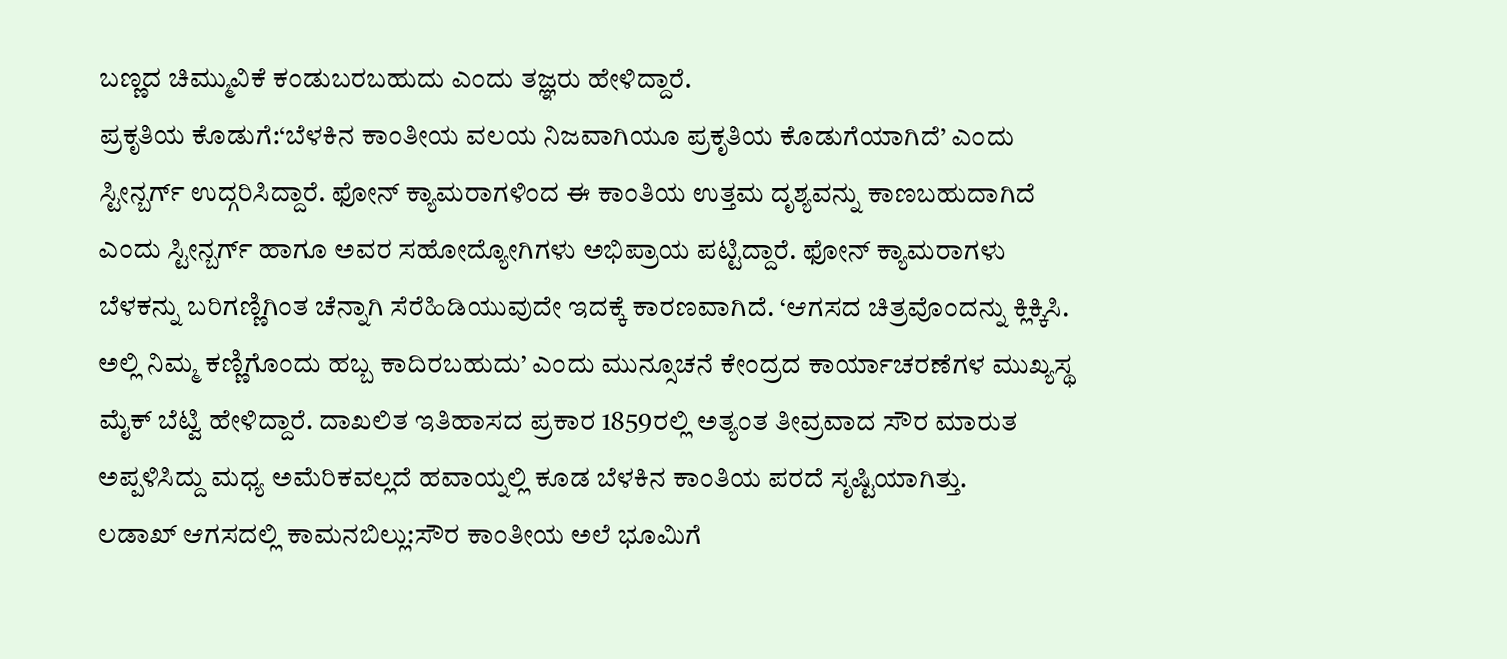ಬಣ್ಣದ ಚಿಮ್ಮುವಿಕೆ ಕಂಡುಬರಬಹುದು ಎಂದು ತಜ್ಞರು ಹೇಳಿದ್ದಾರೆ.
ಪ್ರಕೃತಿಯ ಕೊಡುಗೆ:‘ಬೆಳಕಿನ ಕಾಂತೀಯ ವಲಯ ನಿಜವಾಗಿಯೂ ಪ್ರಕೃತಿಯ ಕೊಡುಗೆಯಾಗಿದೆ’ ಎಂದು ಸ್ಟೀನ್ಬರ್ಗ್ ಉದ್ಗರಿಸಿದ್ದಾರೆ. ಫೋನ್ ಕ್ಯಾಮರಾಗಳಿಂದ ಈ ಕಾಂತಿಯ ಉತ್ತಮ ದೃಶ್ಯವನ್ನು ಕಾಣಬಹುದಾಗಿದೆ ಎಂದು ಸ್ಟೀನ್ಬರ್ಗ್ ಹಾಗೂ ಅವರ ಸಹೋದ್ಯೋಗಿಗಳು ಅಭಿಪ್ರಾಯ ಪಟ್ಟಿದ್ದಾರೆ. ಫೋನ್ ಕ್ಯಾಮರಾಗಳು ಬೆಳಕನ್ನು ಬರಿಗಣ್ಣಿಗಿಂತ ಚೆನ್ನಾಗಿ ಸೆರೆಹಿಡಿಯುವುದೇ ಇದಕ್ಕೆ ಕಾರಣವಾಗಿದೆ. ‘ಆಗಸದ ಚಿತ್ರವೊಂದನ್ನು ಕ್ಲಿಕ್ಕಿಸಿ. ಅಲ್ಲಿ ನಿಮ್ಮ ಕಣ್ಣಿಗೊಂದು ಹಬ್ಬ ಕಾದಿರಬಹುದು’ ಎಂದು ಮುನ್ಸೂಚನೆ ಕೇಂದ್ರದ ಕಾರ್ಯಾಚರಣೆಗಳ ಮುಖ್ಯಸ್ಥ ಮೈಕ್ ಬೆಟ್ವಿ ಹೇಳಿದ್ದಾರೆ. ದಾಖಲಿತ ಇತಿಹಾಸದ ಪ್ರಕಾರ 1859ರಲ್ಲಿ ಅತ್ಯಂತ ತೀವ್ರವಾದ ಸೌರ ಮಾರುತ ಅಪ್ಪಳಿಸಿದ್ದು ಮಧ್ಯ ಅಮೆರಿಕವಲ್ಲದೆ ಹವಾಯ್ನಲ್ಲಿ ಕೂಡ ಬೆಳಕಿನ ಕಾಂತಿಯ ಪರದೆ ಸೃಷ್ಟಿಯಾಗಿತ್ತು.
ಲಡಾಖ್ ಆಗಸದಲ್ಲಿ ಕಾಮನಬಿಲ್ಲು:ಸೌರ ಕಾಂತೀಯ ಅಲೆ ಭೂಮಿಗೆ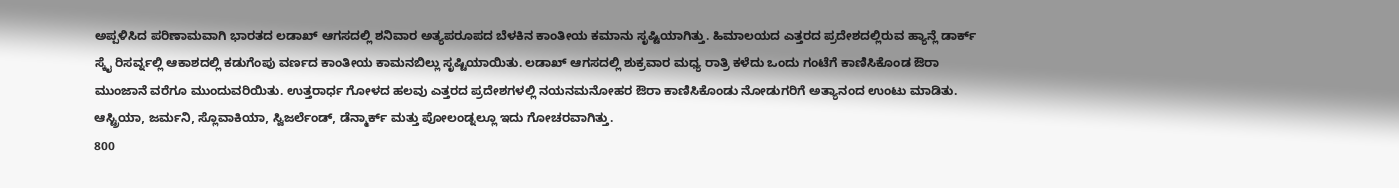ಅಪ್ಪಳಿಸಿದ ಪರಿಣಾಮವಾಗಿ ಭಾರತದ ಲಡಾಖ್ ಆಗಸದಲ್ಲಿ ಶನಿವಾರ ಅತ್ಯಪರೂಪದ ಬೆಳಕಿನ ಕಾಂತೀಯ ಕಮಾನು ಸೃಷ್ಟಿಯಾಗಿತ್ತು. ಹಿಮಾಲಯದ ಎತ್ತರದ ಪ್ರದೇಶದಲ್ಲಿರುವ ಹ್ಯಾನ್ಲೆ ಡಾರ್ಕ್ ಸ್ಕೈ ರಿಸರ್ವ್ನಲ್ಲಿ ಆಕಾಶದಲ್ಲಿ ಕಡುಗೆಂಪು ವರ್ಣದ ಕಾಂತೀಯ ಕಾಮನಬಿಲ್ಲು ಸೃಷ್ಟಿಯಾಯಿತು. ಲಡಾಖ್ ಆಗಸದಲ್ಲಿ ಶುಕ್ರವಾರ ಮಧ್ಯ ರಾತ್ರಿ ಕಳೆದು ಒಂದು ಗಂಟೆಗೆ ಕಾಣಿಸಿಕೊಂಡ ಔರಾ ಮುಂಜಾನೆ ವರೆಗೂ ಮುಂದುವರಿಯಿತು. ಉತ್ತರಾರ್ಧ ಗೋಳದ ಹಲವು ಎತ್ತರದ ಪ್ರದೇಶಗಳಲ್ಲಿ ನಯನಮನೋಹರ ಔರಾ ಕಾಣಿಸಿಕೊಂಡು ನೋಡುಗರಿಗೆ ಅತ್ಯಾನಂದ ಉಂಟು ಮಾಡಿತು. ಆಸ್ಟ್ರಿಯಾ, ಜರ್ಮನಿ, ಸ್ಲೊವಾಕಿಯಾ, ಸ್ವಿಜರ್ಲೆಂಡ್, ಡೆನ್ಮಾರ್ಕ್ ಮತ್ತು ಪೋಲಂಡ್ನಲ್ಲೂ ಇದು ಗೋಚರವಾಗಿತ್ತು.
800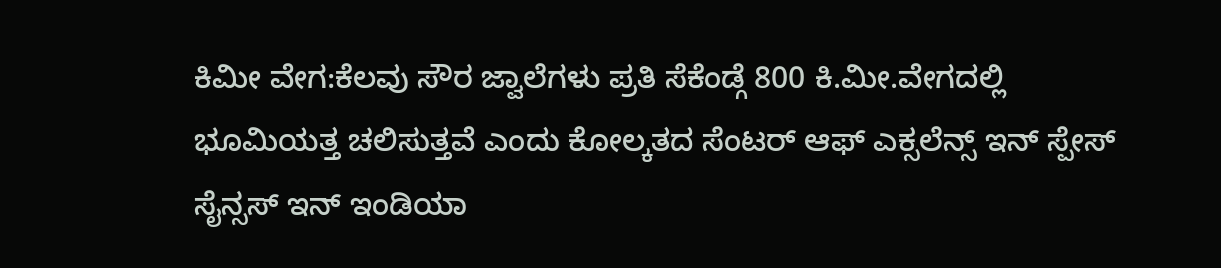ಕಿಮೀ ವೇಗ:ಕೆಲವು ಸೌರ ಜ್ವಾಲೆಗಳು ಪ್ರತಿ ಸೆಕೆಂಡ್ಗೆ 800 ಕಿ.ಮೀ.ವೇಗದಲ್ಲಿ ಭೂಮಿಯತ್ತ ಚಲಿಸುತ್ತವೆ ಎಂದು ಕೋಲ್ಕತದ ಸೆಂಟರ್ ಆಫ್ ಎಕ್ಸಲೆನ್ಸ್ ಇನ್ ಸ್ಪೇಸ್ ಸೈನ್ಸಸ್ ಇನ್ ಇಂಡಿಯಾ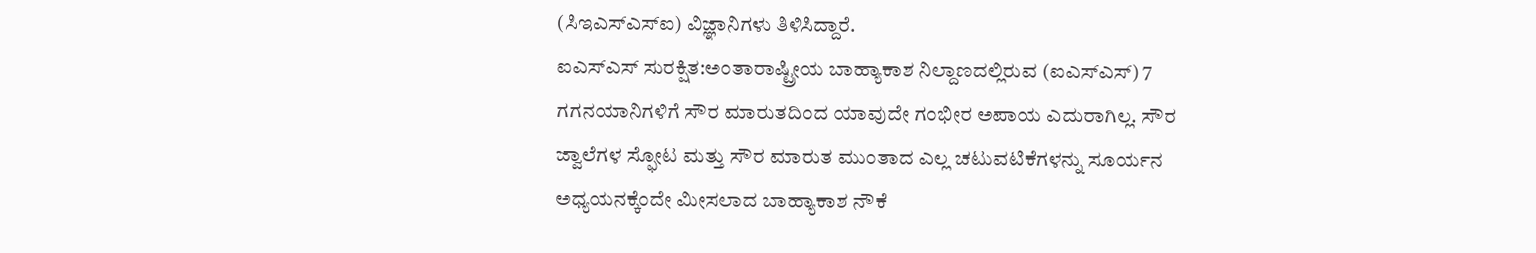(ಸಿಇಎಸ್ಎಸ್ಐ) ವಿಜ್ಞಾನಿಗಳು ತಿಳಿಸಿದ್ದಾರೆ.
ಐಎಸ್ಎಸ್ ಸುರಕ್ಷಿತ:ಅಂತಾರಾಷ್ಟ್ರೀಯ ಬಾಹ್ಯಾಕಾಶ ನಿಲ್ದಾಣದಲ್ಲಿರುವ (ಐಎಸ್ಎಸ್) 7 ಗಗನಯಾನಿಗಳಿಗೆ ಸೌರ ಮಾರುತದಿಂದ ಯಾವುದೇ ಗಂಭೀರ ಅಪಾಯ ಎದುರಾಗಿಲ್ಲ. ಸೌರ ಜ್ವಾಲೆಗಳ ಸ್ಫೋಟ ಮತ್ತು ಸೌರ ಮಾರುತ ಮುಂತಾದ ಎಲ್ಲ ಚಟುವಟಿಕೆಗಳನ್ನು ಸೂರ್ಯನ ಅಧ್ಯಯನಕ್ಕೆಂದೇ ಮೀಸಲಾದ ಬಾಹ್ಯಾಕಾಶ ನೌಕೆ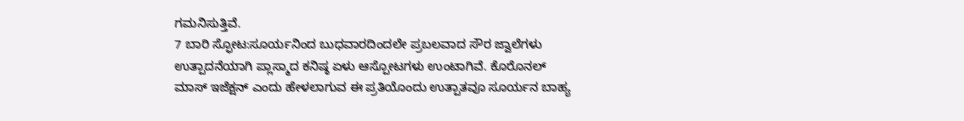ಗಮನಿಸುತ್ತಿವೆ.
7 ಬಾರಿ ಸ್ಫೋಟ:ಸೂರ್ಯನಿಂದ ಬುಧವಾರದಿಂದಲೇ ಪ್ರಬಲವಾದ ಸೌರ ಜ್ವಾಲೆಗಳು ಉತ್ಪಾದನೆಯಾಗಿ ಪ್ಲಾಸ್ಮಾದ ಕನಿಷ್ಠ ಏಳು ಆಸ್ಪೋಟಗಳು ಉಂಟಾಗಿವೆ. ಕೊರೊನಲ್ ಮಾಸ್ ಇಜೆಕ್ಷನ್ ಎಂದು ಹೇಳಲಾಗುವ ಈ ಪ್ರತಿಯೊಂದು ಉತ್ಪಾತವೂ ಸೂರ್ಯನ ಬಾಹ್ಯ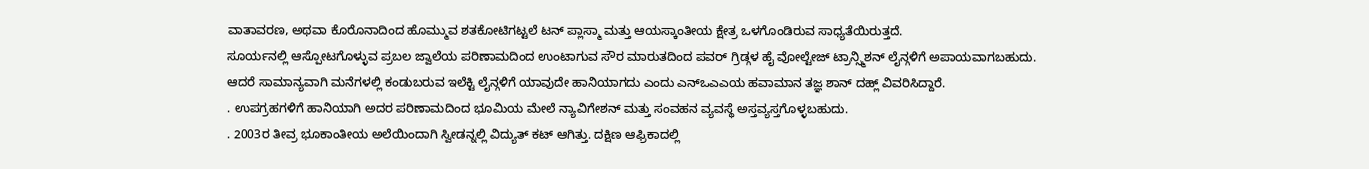ವಾತಾವರಣ, ಅಥವಾ ಕೊರೊನಾದಿಂದ ಹೊಮ್ಮುವ ಶತಕೋಟಿಗಟ್ಟಲೆ ಟನ್ ಪ್ಲಾಸ್ಮಾ ಮತ್ತು ಆಯಸ್ಕಾಂತೀಯ ಕ್ಷೇತ್ರ ಒಳಗೊಂಡಿರುವ ಸಾಧ್ಯತೆಯಿರುತ್ತದೆ.
ಸೂರ್ಯನಲ್ಲಿ ಆಸ್ಪೋಟಗೊಳ್ಳುವ ಪ್ರಬಲ ಜ್ವಾಲೆಯ ಪರಿಣಾಮದಿಂದ ಉಂಟಾಗುವ ಸೌರ ಮಾರುತದಿಂದ ಪವರ್ ಗ್ರಿಡ್ಗಳ ಹೈ ವೋಲ್ಟೇಜ್ ಟ್ರಾನ್ಸ್ಮಿಶನ್ ಲೈನ್ಗಳಿಗೆ ಅಪಾಯವಾಗಬಹುದು. ಆದರೆ ಸಾಮಾನ್ಯವಾಗಿ ಮನೆಗಳಲ್ಲಿ ಕಂಡುಬರುವ ಇಲೆಕ್ಟಿ ಲೈನ್ಗಳಿಗೆ ಯಾವುದೇ ಹಾನಿಯಾಗದು ಎಂದು ಎನ್ಒಎಎಯ ಹವಾಮಾನ ತಜ್ಞ ಶಾನ್ ದಹ್ಲ್ ವಿವರಿಸಿದ್ದಾರೆ.
. ಉಪಗ್ರಹಗಳಿಗೆ ಹಾನಿಯಾಗಿ ಅದರ ಪರಿಣಾಮದಿಂದ ಭೂಮಿಯ ಮೇಲೆ ನ್ಯಾವಿಗೇಶನ್ ಮತ್ತು ಸಂವಹನ ವ್ಯವಸ್ಥೆ ಅಸ್ತವ್ಯಸ್ತಗೊಳ್ಳಬಹುದು.
. 2003ರ ತೀವ್ರ ಭೂಕಾಂತೀಯ ಅಲೆಯಿಂದಾಗಿ ಸ್ವೀಡನ್ನಲ್ಲಿ ವಿದ್ಯುತ್ ಕಟ್ ಆಗಿತ್ತು. ದಕ್ಷಿಣ ಆಫ್ರಿಕಾದಲ್ಲಿ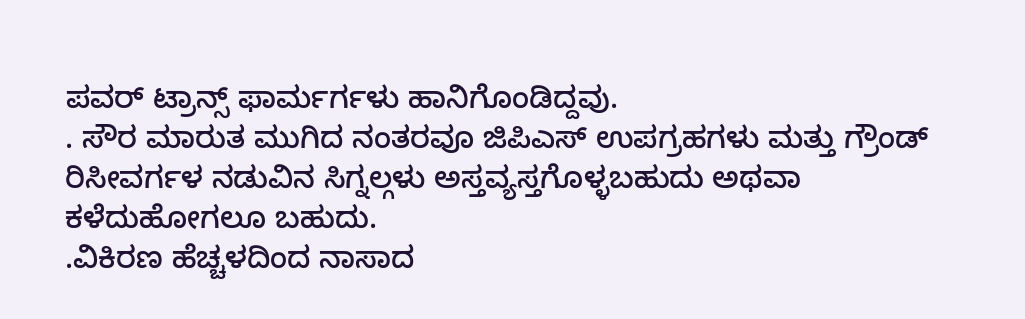ಪವರ್ ಟ್ರಾನ್ಸ್ ಫಾರ್ಮರ್ಗಳು ಹಾನಿಗೊಂಡಿದ್ದವು.
. ಸೌರ ಮಾರುತ ಮುಗಿದ ನಂತರವೂ ಜಿಪಿಎಸ್ ಉಪಗ್ರಹಗಳು ಮತ್ತು ಗ್ರೌಂಡ್ ರಿಸೀವರ್ಗಳ ನಡುವಿನ ಸಿಗ್ನಲ್ಗಳು ಅಸ್ತವ್ಯಸ್ತಗೊಳ್ಳಬಹುದು ಅಥವಾ ಕಳೆದುಹೋಗಲೂ ಬಹುದು.
.ವಿಕಿರಣ ಹೆಚ್ಚಳದಿಂದ ನಾಸಾದ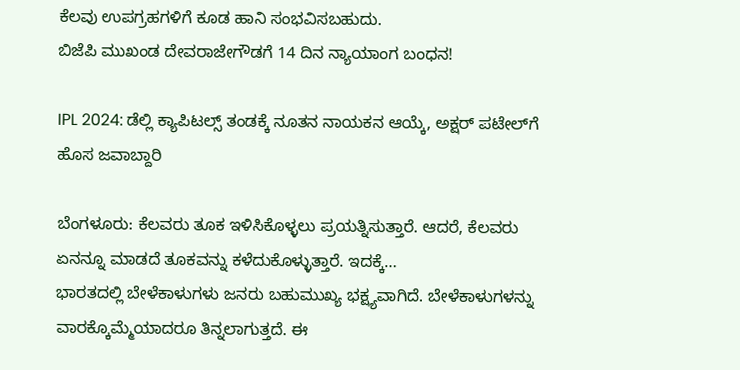ಕೆಲವು ಉಪಗ್ರಹಗಳಿಗೆ ಕೂಡ ಹಾನಿ ಸಂಭವಿಸಬಹುದು.
ಬಿಜೆಪಿ ಮುಖಂಡ ದೇವರಾಜೇಗೌಡಗೆ 14 ದಿನ ನ್ಯಾಯಾಂಗ ಬಂಧನ!

IPL 2024: ಡೆಲ್ಲಿ ಕ್ಯಾಪಿಟಲ್ಸ್ ತಂಡಕ್ಕೆ ನೂತನ ನಾಯಕನ ಆಯ್ಕೆ, ಅಕ್ಷರ್ ಪಟೇಲ್‌ಗೆ ಹೊಸ ಜವಾಬ್ದಾರಿ

ಬೆಂಗಳೂರು: ಕೆಲವರು ತೂಕ ಇಳಿಸಿಕೊಳ್ಳಲು ಪ್ರಯತ್ನಿಸುತ್ತಾರೆ. ಆದರೆ, ಕೆಲವರು ಏನನ್ನೂ ಮಾಡದೆ ತೂಕವನ್ನು ಕಳೆದುಕೊಳ್ಳುತ್ತಾರೆ. ಇದಕ್ಕೆ…
ಭಾರತದಲ್ಲಿ ಬೇಳೆಕಾಳುಗಳು ಜನರು ಬಹುಮುಖ್ಯ ಭಕ್ಷ್ಯವಾಗಿದೆ. ಬೇಳೆಕಾಳುಗಳನ್ನು ವಾರಕ್ಕೊಮ್ಮೆಯಾದರೂ ತಿನ್ನಲಾಗುತ್ತದೆ. ಈ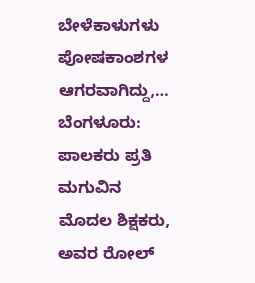ಬೇಳೆಕಾಳುಗಳು ಪೋಷಕಾಂಶಗಳ ಆಗರವಾಗಿದ್ದು,…
ಬೆಂಗಳೂರು:  ಪಾಲಕರು ಪ್ರತಿ ಮಗುವಿನ ಮೊದಲ ಶಿಕ್ಷಕರು, ಅವರ ರೋಲ್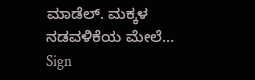ಮಾಡೆಲ್. ಮಕ್ಕಳ ನಡವಳಿಕೆಯ ಮೇಲೆ…
Sign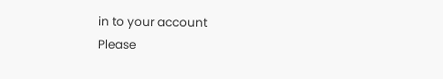in to your account
Please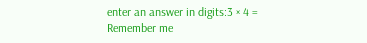enter an answer in digits:3 × 4 =
Remember me